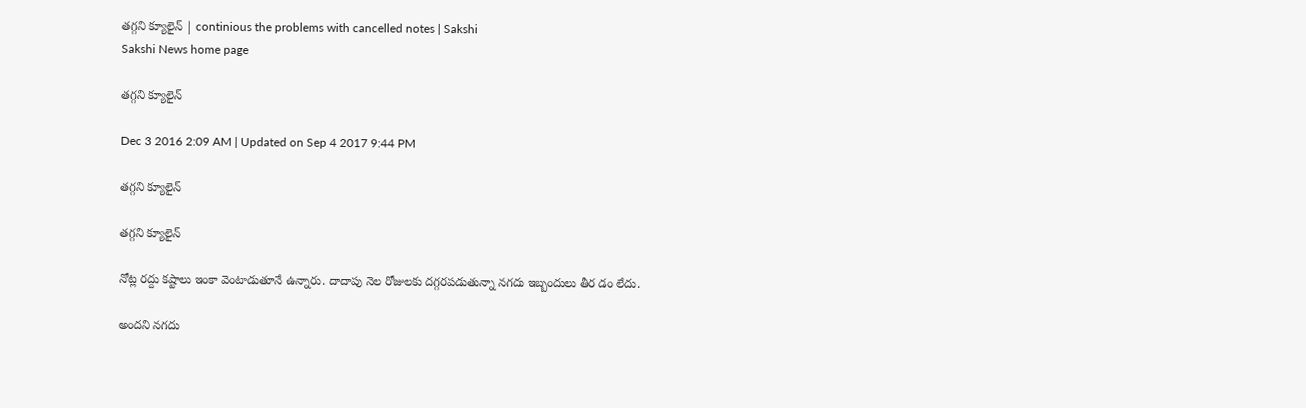తగ్గని క్యూలైన్ | continious the problems with cancelled notes | Sakshi
Sakshi News home page

తగ్గని క్యూలైన్

Dec 3 2016 2:09 AM | Updated on Sep 4 2017 9:44 PM

తగ్గని క్యూలైన్

తగ్గని క్యూలైన్

నోట్ల రద్దు కష్టాలు ఇంకా వెంటాడుతూనే ఉన్నారు. దాదాపు నెల రోజులకు దగ్గరపడుతున్నా నగదు ఇబ్బందులు తీర డం లేదు.

అందని నగదు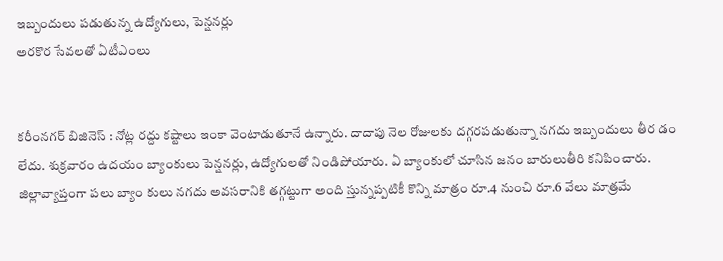ఇబ్బందులు పడుతున్న ఉద్యోగులు, పెన్షనర్లు
అరకొర సేవలతో ఏటీఎంలు


కరీంనగర్ బిజినెస్ : నోట్ల రద్దు కష్టాలు ఇంకా వెంటాడుతూనే ఉన్నారు. దాదాపు నెల రోజులకు దగ్గరపడుతున్నా నగదు ఇబ్బందులు తీర డం లేదు. శుక్రవారం ఉదయం బ్యాంకులు పెన్షనర్లు, ఉద్యోగులతో నిండిపోయారు. ఏ బ్యాంకులో చూసిన జనం బారులుతీరి కనిపించారు. జిల్లావ్యాప్తంగా పలు బ్యాం కులు నగదు అవసరానికి తగ్గట్టుగా అంది స్తున్నప్పటికీ కొన్ని మాత్రం రూ.4 నుంచి రూ.6 వేలు మాత్రమే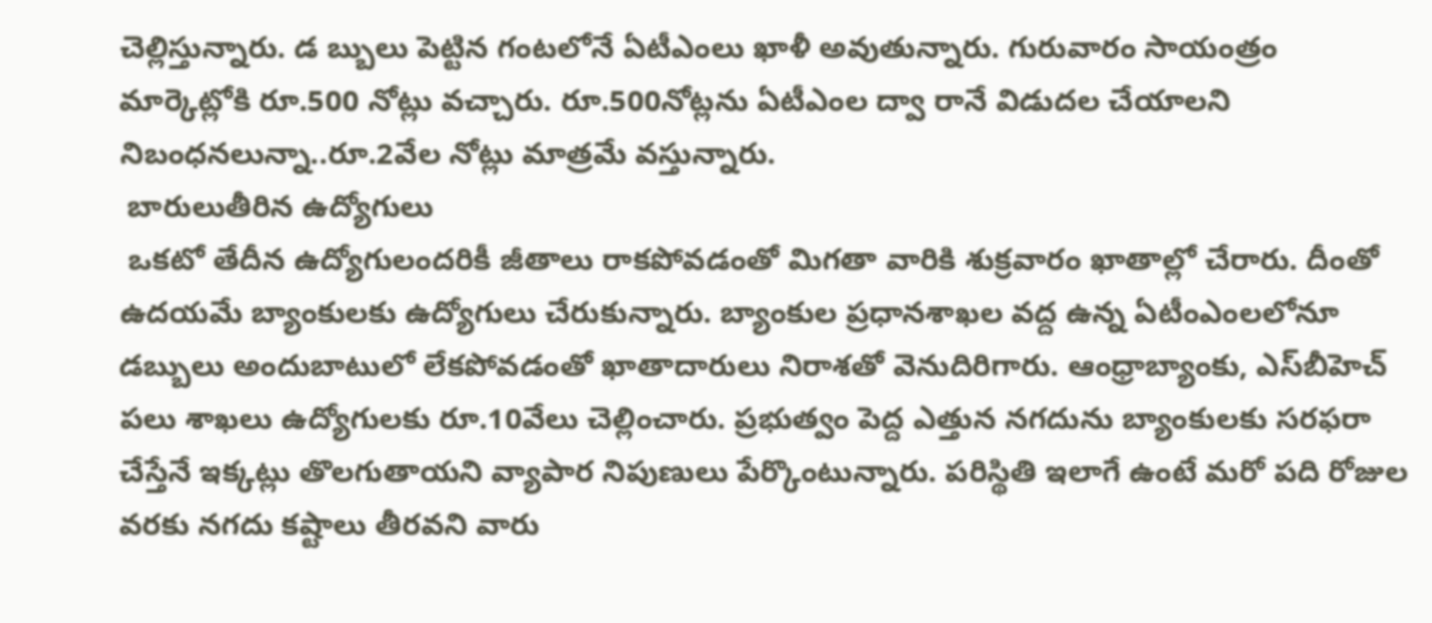చెల్లిస్తున్నారు. డ బ్బులు పెట్టిన గంటలోనే ఏటీఎంలు ఖాళీ అవుతున్నారు. గురువారం సాయంత్రం మార్కెట్లోకి రూ.500 నోట్లు వచ్చారు. రూ.500నోట్లను ఏటీఎంల ద్వా రానే విడుదల చేయాలని నిబంధనలున్నా..రూ.2వేల నోట్లు మాత్రమే వస్తున్నారు.
 బారులుతీరిన ఉద్యోగులు
 ఒకటో తేదీన ఉద్యోగులందరికీ జీతాలు రాకపోవడంతో మిగతా వారికి శుక్రవారం ఖాతాల్లో చేరారు. దీంతో ఉదయమే బ్యాంకులకు ఉద్యోగులు చేరుకున్నారు. బ్యాంకుల ప్రధానశాఖల వద్ద ఉన్న ఏటీంఎంలలోనూ డబ్బులు అందుబాటులో లేకపోవడంతో ఖాతాదారులు నిరాశతో వెనుదిరిగారు. ఆంధ్రాబ్యాంకు, ఎస్‌బీహెచ్ పలు శాఖలు ఉద్యోగులకు రూ.10వేలు చెల్లించారు. ప్రభుత్వం పెద్ద ఎత్తున నగదును బ్యాంకులకు సరఫరా చేస్తేనే ఇక్కట్లు తొలగుతాయని వ్యాపార నిపుణులు పేర్కొంటున్నారు. పరిస్థితి ఇలాగే ఉంటే మరో పది రోజుల వరకు నగదు కష్టాలు తీరవని వారు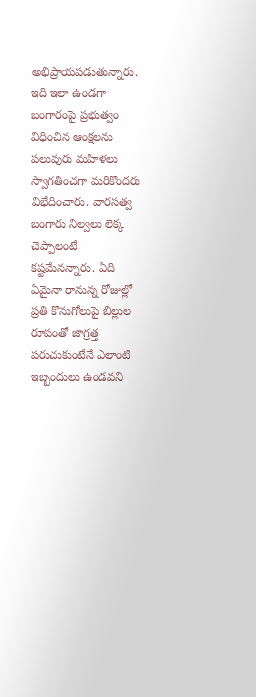అభిప్రాయపడుతున్నారు. ఇది ఇలా ఉండగా బంగారంపై ప్రభుత్వం విధించిన ఆంక్షలను పలువురు మహిళలు స్వాగతించగా మరికొందరు విభేదించారు. వారసత్వ బంగారు నిల్వలు లెక్క చెప్పాలంటే కష్టమేనన్నారు. ఏది ఏమైనా రానున్న రోజుల్లో ప్రతి కొనుగోలుపై బిల్లుల రూపంతో జాగ్రత్త పరుచుకుంటేనే ఎలాంటి ఇబ్బందులు ఉండవని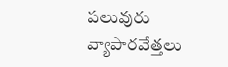పలువురు వ్యాపారవేత్తలు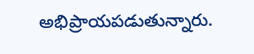అభిప్రాయపడుతున్నారు.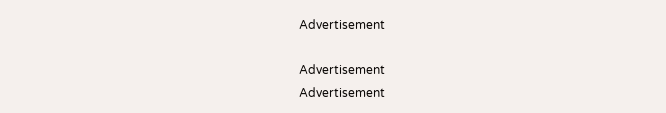Advertisement

Advertisement
Advertisement